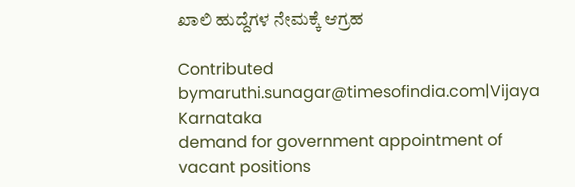ಖಾಲಿ ಹುದ್ದೆಗಳ ನೇಮಕ್ಕೆ ಆಗ್ರಹ

Contributed bymaruthi.sunagar@timesofindia.com|Vijaya Karnataka
demand for government appointment of vacant positions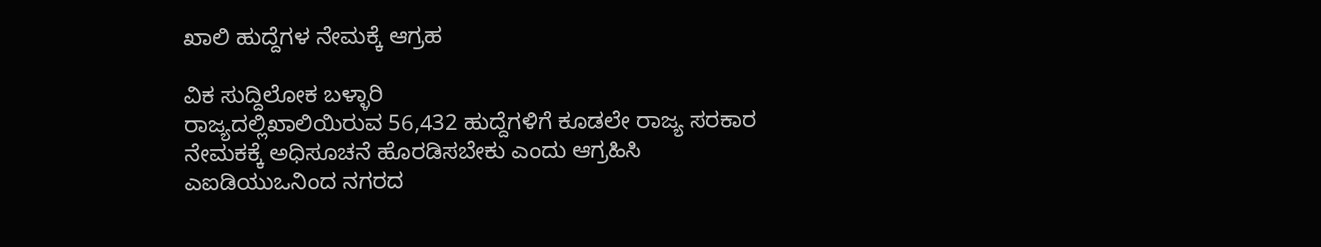ಖಾಲಿ ಹುದ್ದೆಗಳ ನೇಮಕ್ಕೆ ಆಗ್ರಹ

ವಿಕ ಸುದ್ದಿಲೋಕ ಬಳ್ಳಾರಿ
ರಾಜ್ಯದಲ್ಲಿಖಾಲಿಯಿರುವ 56,432 ಹುದ್ದೆಗಳಿಗೆ ಕೂಡಲೇ ರಾಜ್ಯ ಸರಕಾರ ನೇಮಕಕ್ಕೆ ಅಧಿಸೂಚನೆ ಹೊರಡಿಸಬೇಕು ಎಂದು ಆಗ್ರಹಿಸಿ ಎಐಡಿಯುಒನಿಂದ ನಗರದ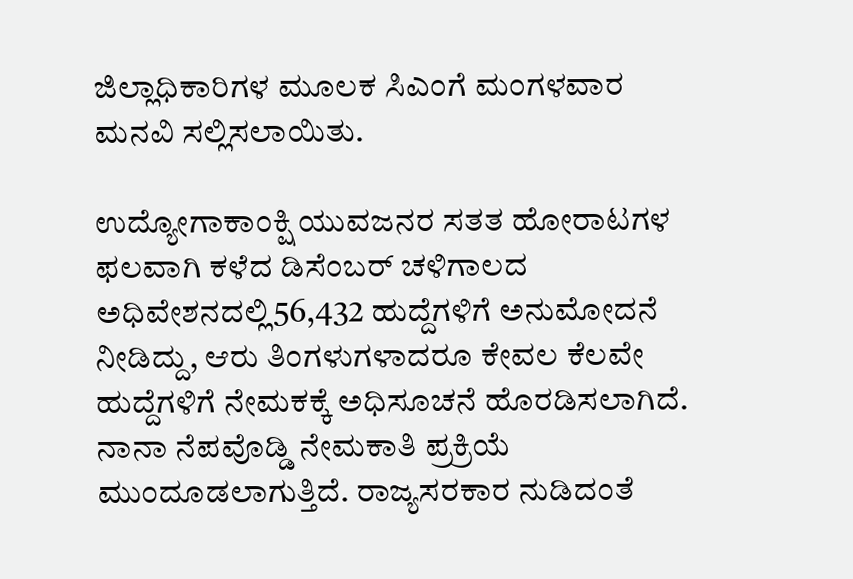ಜಿಲ್ಲಾಧಿಕಾರಿಗಳ ಮೂಲಕ ಸಿಎಂಗೆ ಮಂಗಳವಾರ ಮನವಿ ಸಲ್ಲಿಸಲಾಯಿತು.

ಉದ್ಯೋಗಾಕಾಂಕ್ಷಿ ಯುವಜನರ ಸತತ ಹೋರಾಟಗಳ ಫಲವಾಗಿ ಕಳೆದ ಡಿಸೆಂಬರ್ ಚಳಿಗಾಲದ ಅಧಿವೇಶನದಲ್ಲಿ56,432 ಹುದ್ದೆಗಳಿಗೆ ಅನುಮೋದನೆ ನೀಡಿದ್ದು, ಆರು ತಿಂಗಳುಗಳಾದರೂ ಕೇವಲ ಕೆಲವೇ ಹುದ್ದೆಗಳಿಗೆ ನೇಮಕಕ್ಕೆ ಅಧಿಸೂಚನೆ ಹೊರಡಿಸಲಾಗಿದೆ. ನಾನಾ ನೆಪವೊಡ್ಡಿ ನೇಮಕಾತಿ ಪ್ರಕ್ರಿಯೆ ಮುಂದೂಡಲಾಗುತ್ತಿದೆ. ರಾಜ್ಯಸರಕಾರ ನುಡಿದಂತೆ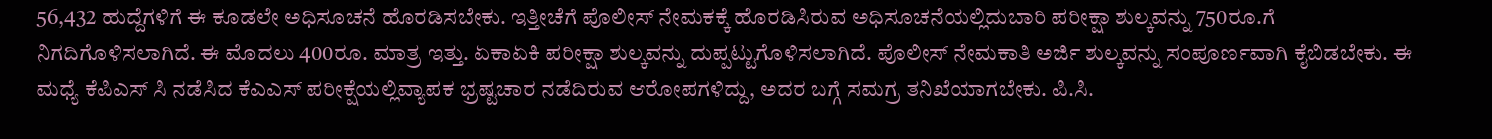56,432 ಹುದ್ದೆಗಳಿಗೆ ಈ ಕೂಡಲೇ ಅಧಿಸೂಚನೆ ಹೊರಡಿಸಬೇಕು. ಇತ್ತೀಚೆಗೆ ಪೊಲೀಸ್ ನೇಮಕಕ್ಕೆ ಹೊರಡಿಸಿರುವ ಅಧಿಸೂಚನೆಯಲ್ಲಿದುಬಾರಿ ಪರೀಕ್ಷಾ ಶುಲ್ಕವನ್ನು 750ರೂ.ಗೆ ನಿಗದಿಗೊಳಿಸಲಾಗಿದೆ. ಈ ಮೊದಲು 400ರೂ. ಮಾತ್ರ ಇತ್ತು. ಏಕಾಏಕಿ ಪರೀಕ್ಷಾ ಶುಲ್ಕವನ್ನು ದುಪ್ಪಟ್ಟುಗೊಳಿಸಲಾಗಿದೆ. ಪೊಲೀಸ್ ನೇಮಕಾತಿ ಅರ್ಜಿ ಶುಲ್ಕವನ್ನು ಸಂಪೂರ್ಣವಾಗಿ ಕೈಬಿಡಬೇಕು. ಈ ಮಧ್ಯೆ ಕೆಪಿಎಸ್ ಸಿ ನಡೆಸಿದ ಕೆಎಎಸ್ ಪರೀಕ್ಷೆಯಲ್ಲಿವ್ಯಾಪಕ ಭ್ರಷ್ಟಚಾರ ನಡೆದಿರುವ ಆರೋಪಗಳಿದ್ದು, ಅದರ ಬಗ್ಗೆ ಸಮಗ್ರ ತನಿಖೆಯಾಗಬೇಕು. ಪಿ.ಸಿ.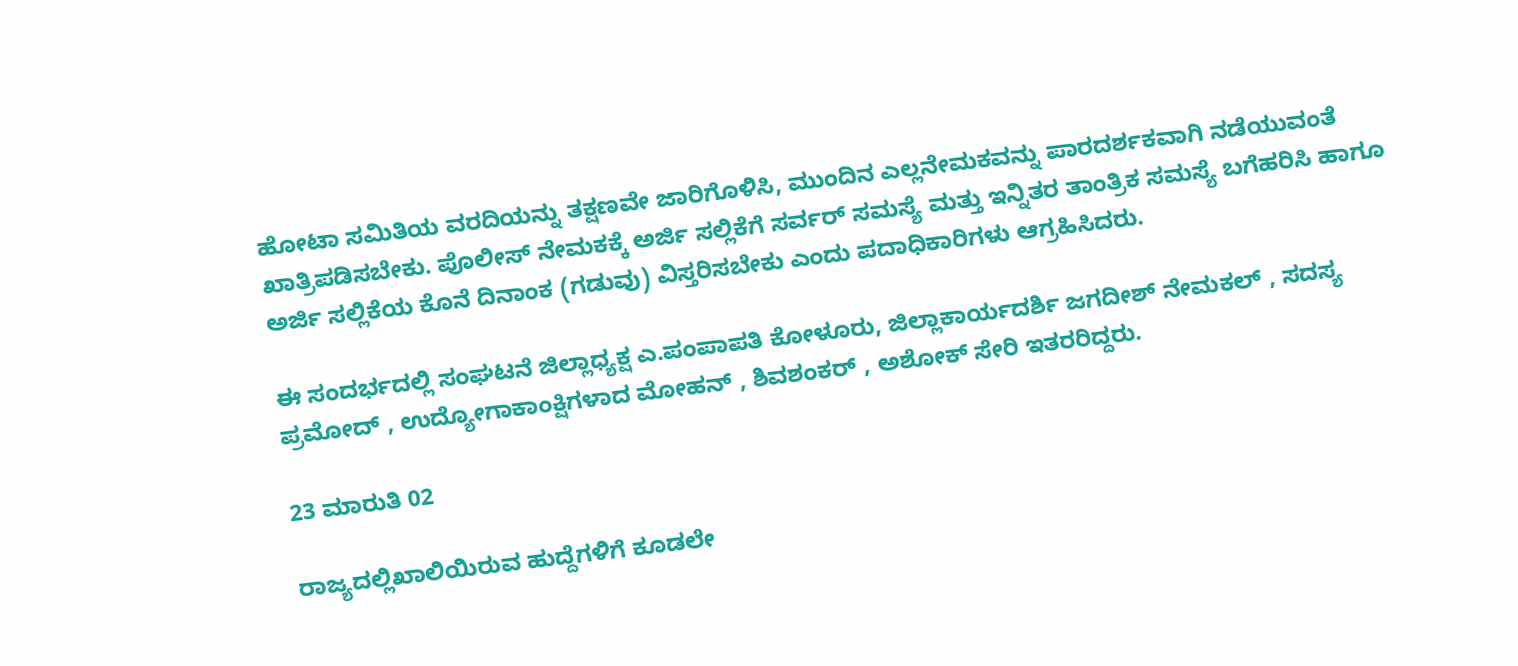ಹೋಟಾ ಸಮಿತಿಯ ವರದಿಯನ್ನು ತಕ್ಷಣವೇ ಜಾರಿಗೊಳಿಸಿ, ಮುಂದಿನ ಎಲ್ಲನೇಮಕವನ್ನು ಪಾರದರ್ಶಕವಾಗಿ ನಡೆಯುವಂತೆ ಖಾತ್ರಿಪಡಿಸಬೇಕು. ಪೊಲೀಸ್ ನೇಮಕಕ್ಕೆ ಅರ್ಜಿ ಸಲ್ಲಿಕೆಗೆ ಸರ್ವರ್ ಸಮಸ್ಯೆ ಮತ್ತು ಇನ್ನಿತರ ತಾಂತ್ರಿಕ ಸಮಸ್ಯೆ ಬಗೆಹರಿಸಿ ಹಾಗೂ ಅರ್ಜಿ ಸಲ್ಲಿಕೆಯ ಕೊನೆ ದಿನಾಂಕ (ಗಡುವು) ವಿಸ್ತರಿಸಬೇಕು ಎಂದು ಪದಾಧಿಕಾರಿಗಳು ಆಗ್ರಹಿಸಿದರು.

ಈ ಸಂದರ್ಭದಲ್ಲಿ ಸಂಘಟನೆ ಜಿಲ್ಲಾಧ್ಯಕ್ಷ ಎ.ಪಂಪಾಪತಿ ಕೋಳೂರು, ಜಿಲ್ಲಾಕಾರ್ಯದರ್ಶಿ ಜಗದೀಶ್ ನೇಮಕಲ್ , ಸದಸ್ಯ ಪ್ರಮೋದ್ , ಉದ್ಯೋಗಾಕಾಂಕ್ಷಿಗಳಾದ ಮೋಹನ್ , ಶಿವಶಂಕರ್ , ಅಶೋಕ್ ಸೇರಿ ಇತರರಿದ್ದರು.

23 ಮಾರುತಿ 02

ರಾಜ್ಯದಲ್ಲಿಖಾಲಿಯಿರುವ ಹುದ್ದೆಗಳಿಗೆ ಕೂಡಲೇ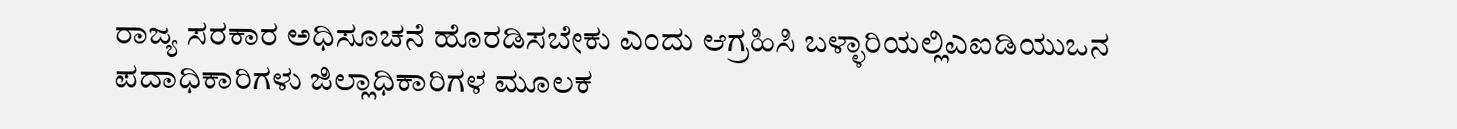ರಾಜ್ಯ ಸರಕಾರ ಅಧಿಸೂಚನೆ ಹೊರಡಿಸಬೇಕು ಎಂದು ಆಗ್ರಹಿಸಿ ಬಳ್ಳಾರಿಯಲ್ಲಿಎಐಡಿಯುಒನ ಪದಾಧಿಕಾರಿಗಳು ಜಿಲ್ಲಾಧಿಕಾರಿಗಳ ಮೂಲಕ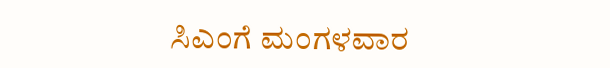ಸಿಎಂಗೆ ಮಂಗಳವಾರ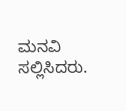ಮನವಿ ಸಲ್ಲಿಸಿದರು.